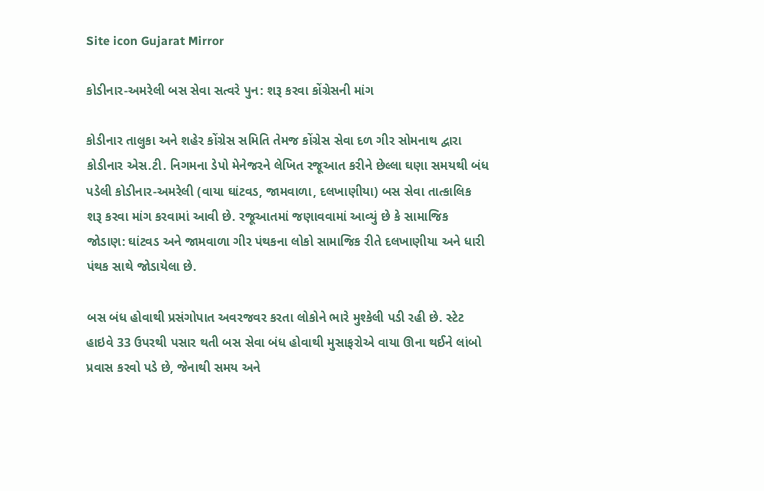Site icon Gujarat Mirror

કોડીનાર-અમરેલી બસ સેવા સત્વરે પુન: શરૂ કરવા કોંગ્રેસની માંગ

કોડીનાર તાલુકા અને શહેર કોંગ્રેસ સમિતિ તેમજ કોંગ્રેસ સેવા દળ ગીર સોમનાથ દ્વારા કોડીનાર એસ.ટી. નિગમના ડેપો મેનેજરને લેખિત રજૂઆત કરીને છેલ્લા ઘણા સમયથી બંધ પડેલી કોડીનાર-અમરેલી (વાયા ઘાંટવડ, જામવાળા, દલખાણીયા) બસ સેવા તાત્કાલિક શરૂ કરવા માંગ કરવામાં આવી છે. રજૂઆતમાં જણાવવામાં આવ્યું છે કે સામાજિક જોડાણ: ઘાંટવડ અને જામવાળા ગીર પંથકના લોકો સામાજિક રીતે દલખાણીયા અને ધારી પંથક સાથે જોડાયેલા છે.

બસ બંધ હોવાથી પ્રસંગોપાત અવરજવર કરતા લોકોને ભારે મુશ્કેલી પડી રહી છે. સ્ટેટ હાઇવે 33 ઉપરથી પસાર થતી બસ સેવા બંધ હોવાથી મુસાફરોએ વાયા ઊના થઈને લાંબો પ્રવાસ કરવો પડે છે, જેનાથી સમય અને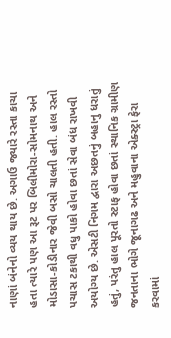નાણાં બંનેનો વ્યય થાય છે. અગાઉ જ્યારે રસ્તા કાચા હતા ત્યારે પણ આ રૂટ પર બિલીમોરા-સોમનાથ અને મોડાસા-કોડીનાર જેવી બસો ચાલતી હતી. હાલ રસ્તો પચાસ ટકાથી વધુ પાકો હોવા છતાં સેવા બંધ રાખવી અયોગ્ય છે. એસટી નિગમ દ્વારા અછતનું બહાનુ ધરાતું હતું, પરંતુ હાલ પૂરતો સ્ટાફ હોવા છતાં સ્થાનિક ગ્રામીણ જનતાના ભોગે જૂનાગઢ અને મહુવાના એક્સ્ટ્રા ફેરા કરવામાં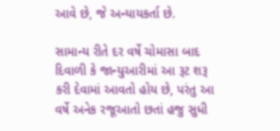આવે છે, જે અન્યાયકર્તા છે.

સામાન્ય રીતે દર વર્ષે ચોમાસા બાદ દિવાળી કે જાન્યુઆરીમાં આ રૂટ શરૂ કરી દેવામાં આવતો હોય છે, પરંતુ આ વર્ષે અનેક રજૂઆતો છતાં હજુ સુધી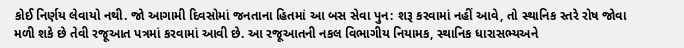કોઈ નિર્ણય લેવાયો નથી. જો આગામી દિવસોમાં જનતાના હિતમાં આ બસ સેવા પુન: શરૂ કરવામાં નહીં આવે, તો સ્થાનિક સ્તરે રોષ જોવા મળી શકે છે તેવી રજૂઆત પત્રમાં કરવામાં આવી છે. આ રજૂઆતની નકલ વિભાગીય નિયામક, સ્થાનિક ધારાસભ્યઅને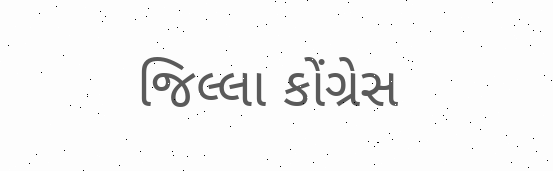જિલ્લા કોંગ્રેસ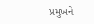પ્રમુખને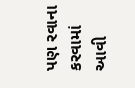પણ રવાના કરવામાં આવી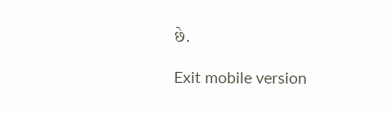છે.

Exit mobile version